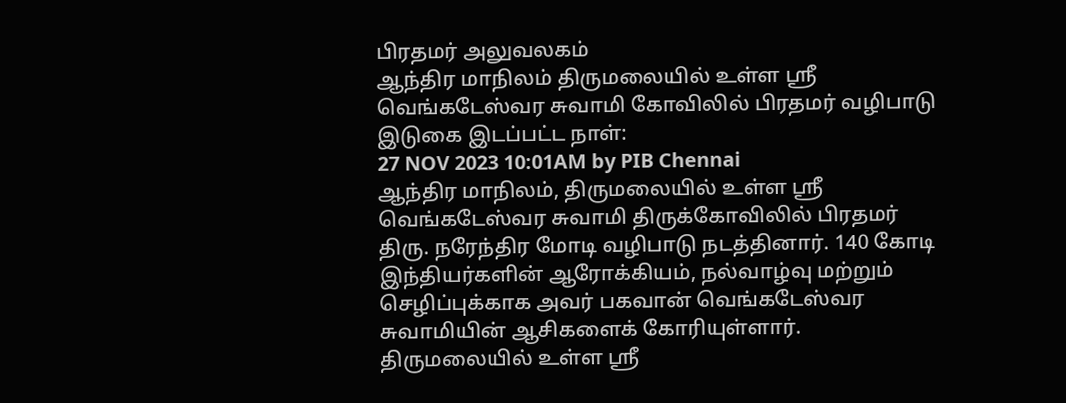பிரதமர் அலுவலகம்
ஆந்திர மாநிலம் திருமலையில் உள்ள ஸ்ரீ வெங்கடேஸ்வர சுவாமி கோவிலில் பிரதமர் வழிபாடு
இடுகை இடப்பட்ட நாள்:
27 NOV 2023 10:01AM by PIB Chennai
ஆந்திர மாநிலம், திருமலையில் உள்ள ஸ்ரீ வெங்கடேஸ்வர சுவாமி திருக்கோவிலில் பிரதமர் திரு. நரேந்திர மோடி வழிபாடு நடத்தினார். 140 கோடி இந்தியர்களின் ஆரோக்கியம், நல்வாழ்வு மற்றும் செழிப்புக்காக அவர் பகவான் வெங்கடேஸ்வர சுவாமியின் ஆசிகளைக் கோரியுள்ளார். திருமலையில் உள்ள ஸ்ரீ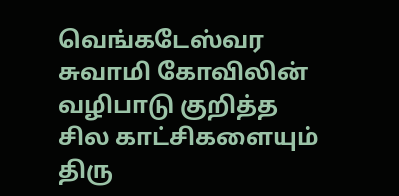வெங்கடேஸ்வர சுவாமி கோவிலின் வழிபாடு குறித்த சில காட்சிகளையும் திரு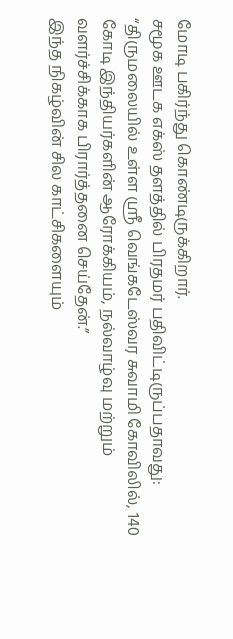மோடி பகிர்ந்து கொண்டிருக்கிறார்.
சமூக ஊடக எக்ஸ் தளத்தில் பிரதமர் பதிவிட்டிருப்பதாவது:
“திருமலையில் உள்ள ஸ்ரீ வெங்கடேஸ்வர சுவாமி கோவிலில், 140 கோடி இந்தியர்களின் ஆரோக்கியம், நல்வாழ்வு மற்றும் வளர்ச்சிக்காக பிரார்த்தனை செய்தேன்.”
இந்த நிகழ்வின் சில காட்சிகளையும்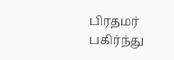பிரதமர் பகிர்ந்து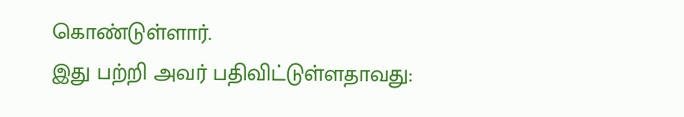கொண்டுள்ளார்.
இது பற்றி அவர் பதிவிட்டுள்ளதாவது: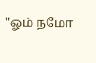"ஓம் நமோ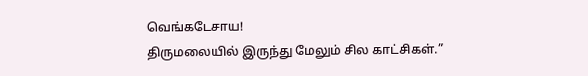வெங்கடேசாய!
திருமலையில் இருந்து மேலும் சில காட்சிகள்.”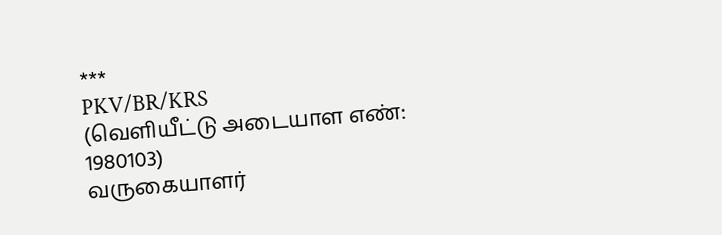***
PKV/BR/KRS
(வெளியீட்டு அடையாள எண்: 1980103)
வருகையாளர்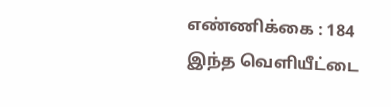எண்ணிக்கை : 184
இந்த வெளியீட்டை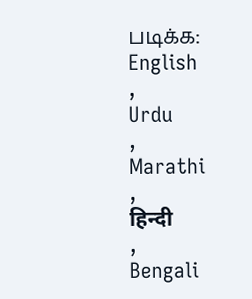படிக்க:
English
,
Urdu
,
Marathi
,
हिन्दी
,
Bengali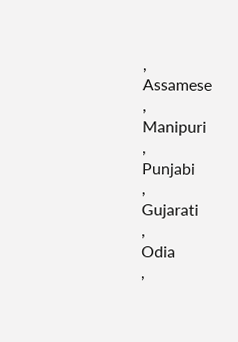,
Assamese
,
Manipuri
,
Punjabi
,
Gujarati
,
Odia
,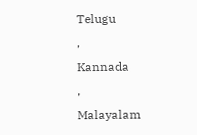Telugu
,
Kannada
,
Malayalam